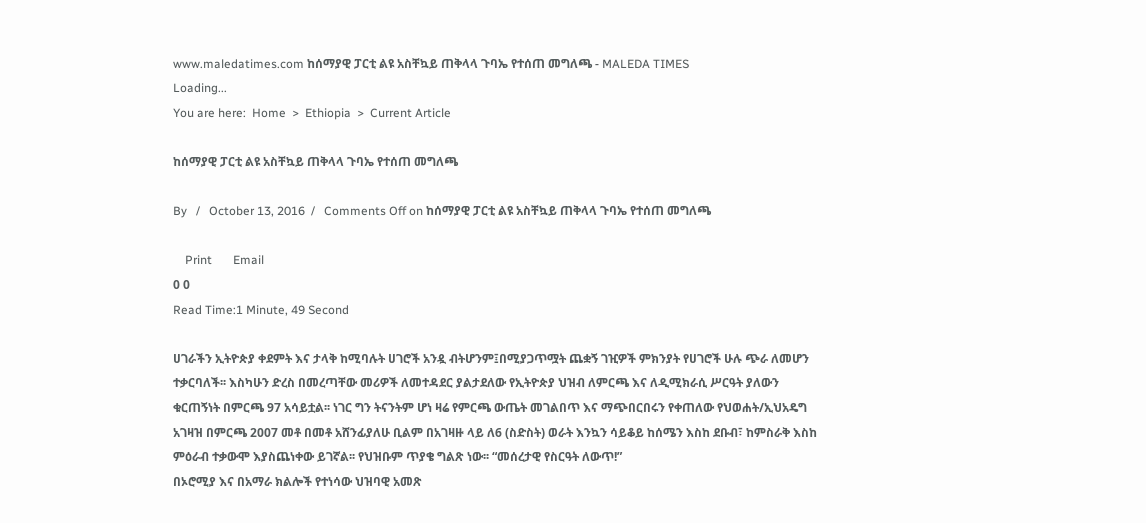www.maledatimes.com ከሰማያዊ ፓርቲ ልዩ አስቸኳይ ጠቅላላ ጉባኤ የተሰጠ መግለጫ - MALEDA TIMES
Loading...
You are here:  Home  >  Ethiopia  >  Current Article

ከሰማያዊ ፓርቲ ልዩ አስቸኳይ ጠቅላላ ጉባኤ የተሰጠ መግለጫ

By   /   October 13, 2016  /   Comments Off on ከሰማያዊ ፓርቲ ልዩ አስቸኳይ ጠቅላላ ጉባኤ የተሰጠ መግለጫ

    Print       Email
0 0
Read Time:1 Minute, 49 Second

ሀገራችን ኢትዮጵያ ቀደምት እና ታላቅ ከሚባሉት ሀገሮች አንዷ ብትሆንም፤በሚያጋጥሟት ጨቋኝ ገዢዎች ምክንያት የሀገሮች ሁሉ ጭራ ለመሆን ተቃርባለች፡፡ እስካሁን ድረስ በመረጣቸው መሪዎች ለመተዳደር ያልታደለው የኢትዮጵያ ህዝብ ለምርጫ እና ለዲሚክራሲ ሥርዓት ያለውን ቁርጠኝነት በምርጫ 97 አሳይቷል፡፡ ነገር ግን ትናንትም ሆነ ዛሬ የምርጫ ውጤት መገልበጥ እና ማጭበርበሩን የቀጠለው የህወሐት/ኢህአዴግ አገዛዝ በምርጫ 2007 መቶ በመቶ አሸንፊያለሁ ቢልም በአገዛዙ ላይ ለ6 (ስድስት) ወራት እንኳን ሳይቆይ ከሰሜን እስከ ደቡብ፣ ከምስራቅ እስከ ምዕራብ ተቃውሞ እያስጨነቀው ይገኛል፡፡ የህዝቡም ጥያቄ ግልጽ ነው፡፡ “መሰረታዊ የስርዓት ለውጥ!”
በኦሮሚያ እና በአማራ ክልሎች የተነሳው ህዝባዊ አመጽ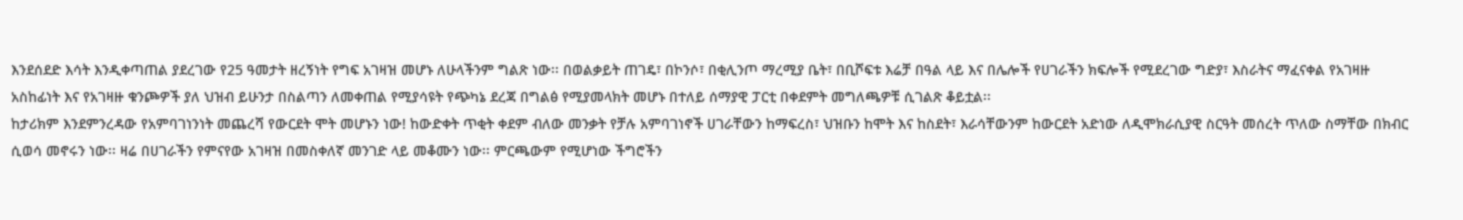እንደሰደድ እሳት እንዲቀጣጠል ያደረገው የ25 ዓመታት ዘረኝነት የግፍ አገዛዝ መሆኑ ለሁላችንም ግልጽ ነው፡፡ በወልቃይት ጠገዴ፣ በኮንሶ፣ በቂሊንጦ ማረሚያ ቤት፣ በቢሾፍቱ እሬቻ በዓል ላይ እና በሌሎች የሀገራችን ክፍሎች የሚደረገው ግድያ፣ እስራትና ማፈናቀል የአገዛዙ አስከፊነት እና የአገዛዙ ቁንጮዎች ያለ ህዝብ ይሁንታ በስልጣን ለመቀጠል የሚያሳዩት የጭካኔ ደረጃ በግልፅ የሚያመላክት መሆኑ በተለይ ሰማያዊ ፓርቲ በቀደምት መግለጫዎቹ ሲገልጽ ቆይቷል፡፡
ከታሪክም እንደምንረዳው የአምባገነንነት መጨረሻ የውርደት ሞት መሆኑን ነው! ከውድቀት ጥቂት ቀደም ብለው መንቃት የቻሉ አምባገነኖች ሀገራቸውን ከማፍረስ፣ ህዝቡን ከሞት እና ከስደት፣ እራሳቸውንም ከውርደት አድነው ለዲሞክራሲያዊ ስርዓት መሰረት ጥለው ስማቸው በክብር ሲወሳ መኖሩን ነው፡፡ ዛሬ በሀገራችን የምናየው አገዛዝ በመስቀለኛ መንገድ ላይ መቆሙን ነው፡፡ ምርጫውም የሚሆነው ችግሮችን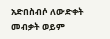አድበስብሶ ለውድቀት መብቃት ወይም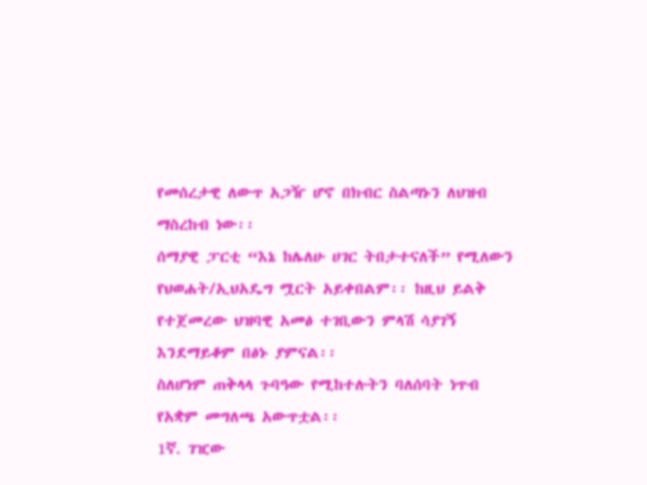የመሰረታዊ ለውጥ አጋዥ ሆኖ በክብር ስልጣኑን ለህዝብ ማስረከብ ነው፡፡
ሰማያዊ ፓርቲ “እኔ ከሌለሁ ሀገር ትበታተናለች” የሚለውን የህወሐት/ኢህአዴግ ሟርት አይቀበልም፡፡ ከዚህ ይልቅ የተጀመረው ህዝባዊ አመፅ ተገቢውን ምላሽ ሳያገኝ እንደማይቆም በፅኑ ያምናል፡፡
ስለሆነም ጠቅላላ ጉባዓው የሚከተሉትን ባለሰባት ነጥብ የአቋም መግለጫ አውጥቷል፡፡
1ኛ. ገዢው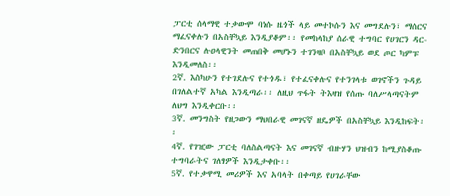ፓርቲ ሰላማዊ ተቃውሞ ባነሱ ዜጎች ላይ መተኮሱን እና መግደሉን፣ ማሰርና ማፈናቀሉን በአስቸኳይ እንዲያቆም፡፡ የመከላከያ ሰራዊ ተግባር የሀገርን ዳር-ድንበርና ሉዐላዊንት መጠበቅ መሆኑን ተገንዛቦ በአስቸኳይ ወደ ጦር ካምፑ እንዲመለስ፡፡
2ኛ. እስካሁን የተገደሉና የተጎዱ፣ የተፈናቀሉና የተንገላቱ ወገኖችን ጉዳይ በገለልተኛ አካል እንዲጣራ፡፡ ለዚህ ጥፋት ትእዛዝ የሰጡ ባለሥላጣናትም ለህግ እንዲቀርቡ፡፡
3ኛ. መንግስት የዘጋውን ማህበራዊ መገናኛ ዘዴዎች በአስቸኳይ እንዲከፍት፡፡
4ኛ. የገዢው ፓርቲ ባለስልጣናት እና መገናኛ ብዙሃን ህዝብን ከሚያስቆጡ ተግባራትና ገለፃዎች እንዲታቀቡ፡፡
5ኛ. የተቃዋሚ መሪዎች እና አባላት በቀጣይ የሀገራቸው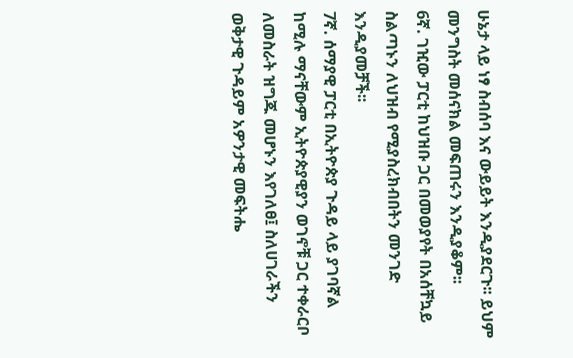ሁኔታ ላይ ነፃ ስብሰባ እና ውይይት እንዲያደርጉ፡፡ ይህም መንግስት መሰናክል መፍጠሩን እንዲያቆም፡፡
6ኛ. ገዢው ፓርቲ ከህዝቡ ጋር በመወያየት በአሰቸኳይ ስልጣኑን ለህዝብ የሚያስረክብበትን መንገድ እንዲያመቻች፡፡
7ኛ. ሰማያዊ ፓርቲ በኢትዮጵያ ጉዳይ ላይ ያገባኛል ከሚሉ ማናቸውም ኢትዮጵያዊያን ወገኖቹ ጋር ተቀራርቦ ለመስራት ዝግጁ መሆኑን እየገለፀ፤ ስለሀገራችን ወቅታዊ ጉዳይም አዎንታዊ መፍትሔ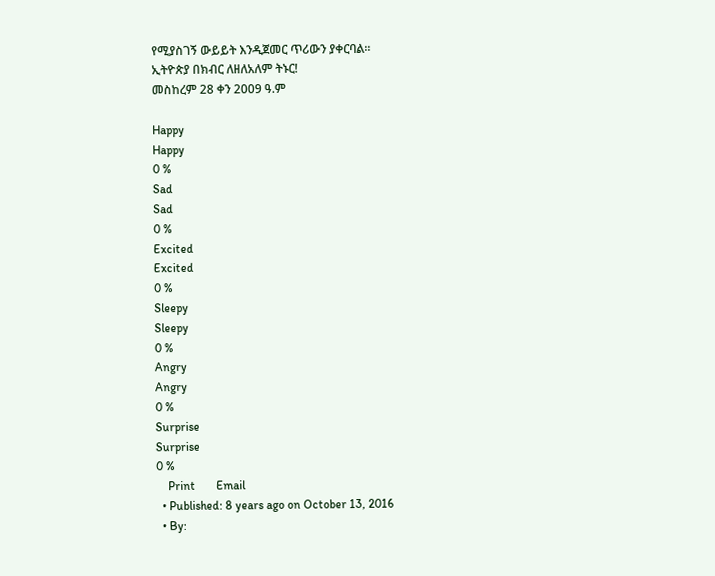የሚያስገኝ ውይይት እንዲጀመር ጥሪውን ያቀርባል፡፡
ኢትዮጵያ በክብር ለዘለአለም ትኑር!
መስከረም 28 ቀን 2009 ዓ.ም

Happy
Happy
0 %
Sad
Sad
0 %
Excited
Excited
0 %
Sleepy
Sleepy
0 %
Angry
Angry
0 %
Surprise
Surprise
0 %
    Print       Email
  • Published: 8 years ago on October 13, 2016
  • By: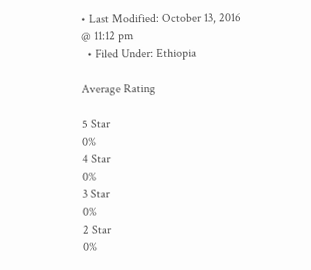• Last Modified: October 13, 2016 @ 11:12 pm
  • Filed Under: Ethiopia

Average Rating

5 Star
0%
4 Star
0%
3 Star
0%
2 Star
0%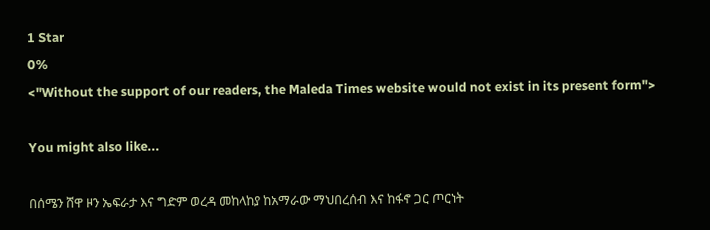1 Star
0%
<"Without the support of our readers, the Maleda Times website would not exist in its present form">

You might also like...

በሰሜን ሸዋ ዞን ኤፍራታ እና ግድም ወረዳ መከላከያ ከአማራው ማህበረሰብ እና ከፋኖ ጋር ጦርነት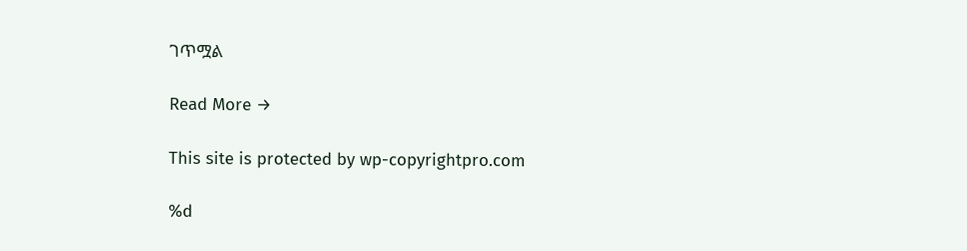ገጥሟል

Read More →

This site is protected by wp-copyrightpro.com

%d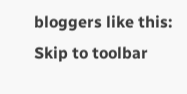bloggers like this:
Skip to toolbar